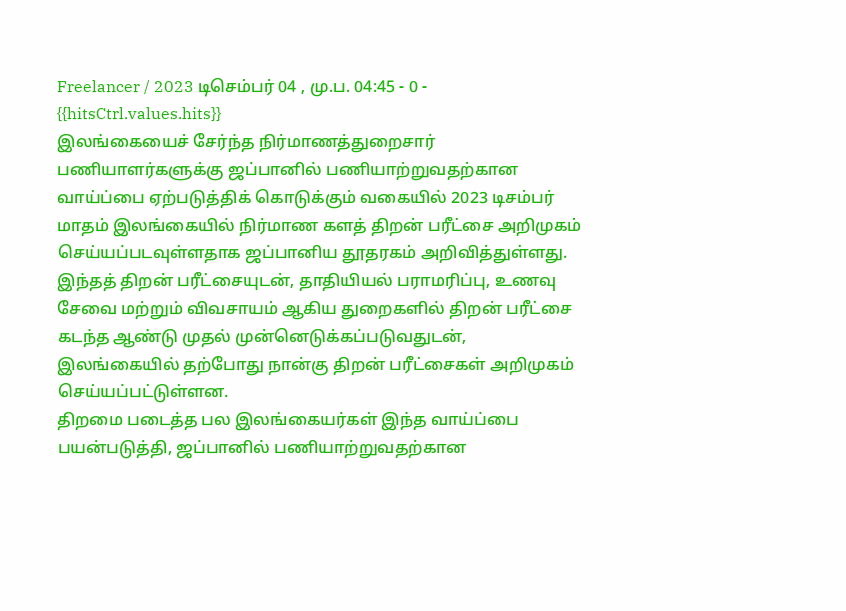Freelancer / 2023 டிசெம்பர் 04 , மு.ப. 04:45 - 0 - {{hitsCtrl.values.hits}}
இலங்கையைச் சேர்ந்த நிர்மாணத்துறைசார் பணியாளர்களுக்கு ஜப்பானில் பணியாற்றுவதற்கான வாய்ப்பை ஏற்படுத்திக் கொடுக்கும் வகையில் 2023 டிசம்பர் மாதம் இலங்கையில் நிர்மாண களத் திறன் பரீட்சை அறிமுகம் செய்யப்படவுள்ளதாக ஜப்பானிய தூதரகம் அறிவித்துள்ளது. இந்தத் திறன் பரீட்சையுடன், தாதியியல் பராமரிப்பு, உணவு சேவை மற்றும் விவசாயம் ஆகிய துறைகளில் திறன் பரீட்சை கடந்த ஆண்டு முதல் முன்னெடுக்கப்படுவதுடன், இலங்கையில் தற்போது நான்கு திறன் பரீட்சைகள் அறிமுகம் செய்யப்பட்டுள்ளன.
திறமை படைத்த பல இலங்கையர்கள் இந்த வாய்ப்பை பயன்படுத்தி, ஜப்பானில் பணியாற்றுவதற்கான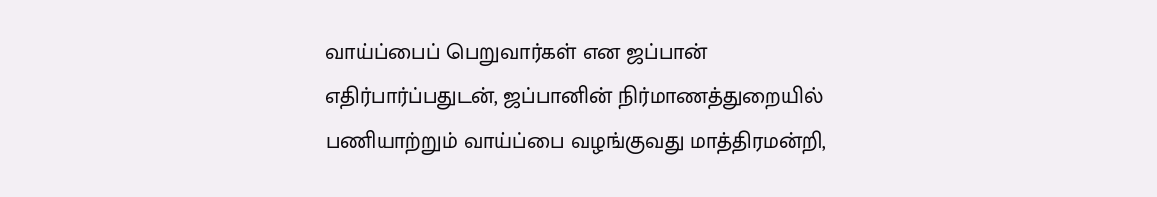வாய்ப்பைப் பெறுவார்கள் என ஜப்பான் எதிர்பார்ப்பதுடன், ஜப்பானின் நிர்மாணத்துறையில் பணியாற்றும் வாய்ப்பை வழங்குவது மாத்திரமன்றி,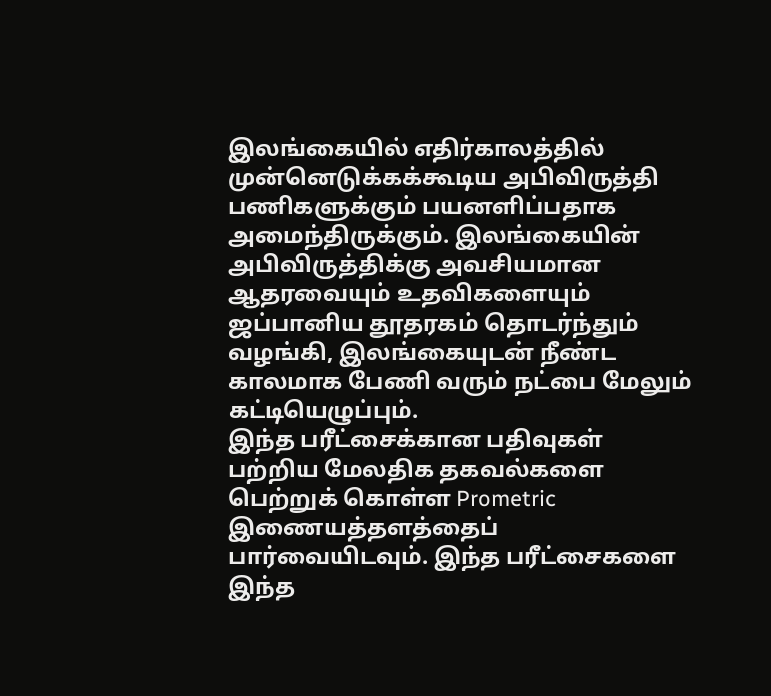இலங்கையில் எதிர்காலத்தில் முன்னெடுக்கக்கூடிய அபிவிருத்தி பணிகளுக்கும் பயனளிப்பதாக அமைந்திருக்கும். இலங்கையின் அபிவிருத்திக்கு அவசியமான ஆதரவையும் உதவிகளையும் ஜப்பானிய தூதரகம் தொடர்ந்தும் வழங்கி, இலங்கையுடன் நீண்ட காலமாக பேணி வரும் நட்பை மேலும் கட்டியெழுப்பும்.
இந்த பரீட்சைக்கான பதிவுகள் பற்றிய மேலதிக தகவல்களை பெற்றுக் கொள்ள Prometric இணையத்தளத்தைப் பார்வையிடவும். இந்த பரீட்சைகளை இந்த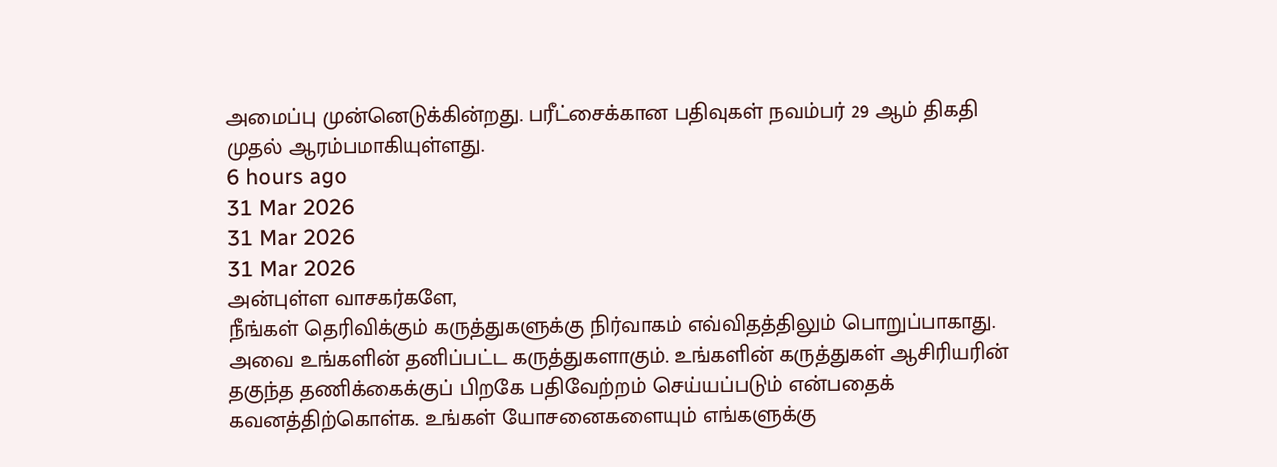அமைப்பு முன்னெடுக்கின்றது. பரீட்சைக்கான பதிவுகள் நவம்பர் 29 ஆம் திகதி முதல் ஆரம்பமாகியுள்ளது.
6 hours ago
31 Mar 2026
31 Mar 2026
31 Mar 2026
அன்புள்ள வாசகர்களே,
நீங்கள் தெரிவிக்கும் கருத்துகளுக்கு நிர்வாகம் எவ்விதத்திலும் பொறுப்பாகாது. அவை உங்களின் தனிப்பட்ட கருத்துகளாகும். உங்களின் கருத்துகள் ஆசிரியரின் தகுந்த தணிக்கைக்குப் பிறகே பதிவேற்றம் செய்யப்படும் என்பதைக் கவனத்திற்கொள்க. உங்கள் யோசனைகளையும் எங்களுக்கு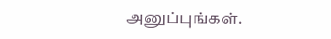அனுப்புங்கள்.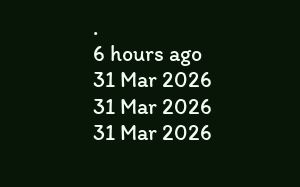.
6 hours ago
31 Mar 2026
31 Mar 2026
31 Mar 2026